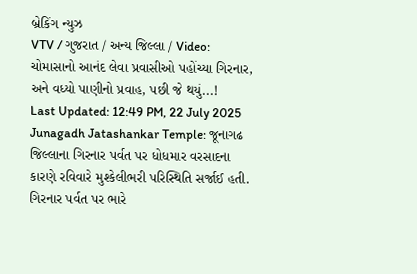બ્રેકિંગ ન્યુઝ
VTV / ગુજરાત / અન્ય જિલ્લા / Video: ચોમાસાનો આનંદ લેવા પ્રવાસીઓ પહોંચ્યા ગિરનાર, અને વધ્યો પાણીનો પ્રવાહ, પછી જે થયું...!
Last Updated: 12:49 PM, 22 July 2025
Junagadh Jatashankar Temple: જૂનાગઢ જિલ્લાના ગિરનાર પર્વત પર ધોધમાર વરસાદના કારણે રવિવારે મુશ્કેલીભરી પરિસ્થિતિ સર્જાઈ હતી. ગિરનાર પર્વત પર ભારે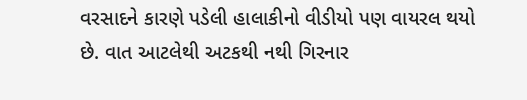વરસાદને કારણે પડેલી હાલાકીનો વીડીયો પણ વાયરલ થયો છે. વાત આટલેથી અટકથી નથી ગિરનાર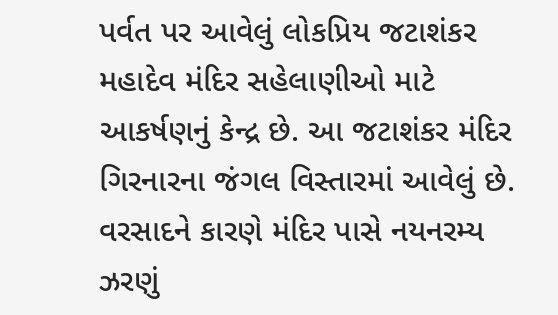પર્વત પર આવેલું લોકપ્રિય જટાશંકર મહાદેવ મંદિર સહેલાણીઓ માટે આકર્ષણનું કેન્દ્ર છે. આ જટાશંકર મંદિર ગિરનારના જંગલ વિસ્તારમાં આવેલું છે. વરસાદને કારણે મંદિર પાસે નયનરમ્ય ઝરણું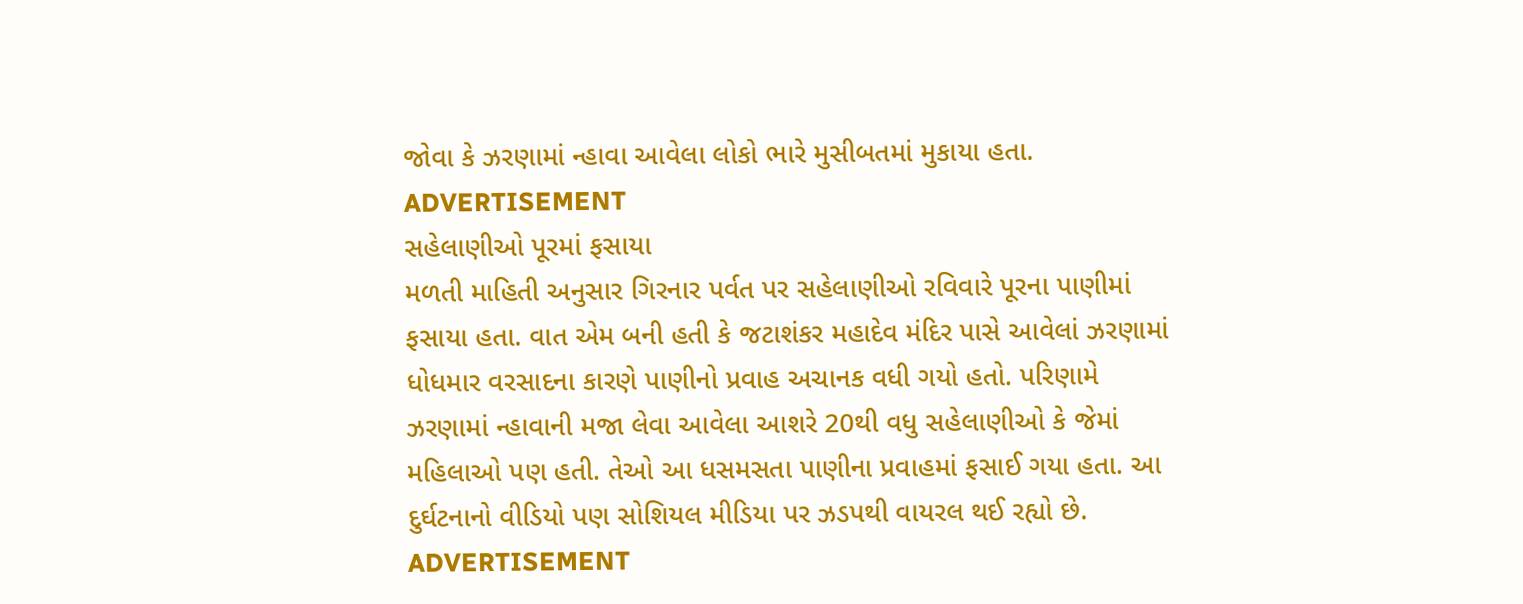જોવા કે ઝરણામાં ન્હાવા આવેલા લોકો ભારે મુસીબતમાં મુકાયા હતા.
ADVERTISEMENT
સહેલાણીઓ પૂરમાં ફસાયા
મળતી માહિતી અનુસાર ગિરનાર પર્વત પર સહેલાણીઓ રવિવારે પૂરના પાણીમાં ફસાયા હતા. વાત એમ બની હતી કે જટાશંકર મહાદેવ મંદિર પાસે આવેલાં ઝરણામાં ધોધમાર વરસાદના કારણે પાણીનો પ્રવાહ અચાનક વધી ગયો હતો. પરિણામે ઝરણામાં ન્હાવાની મજા લેવા આવેલા આશરે 20થી વધુ સહેલાણીઓ કે જેમાં મહિલાઓ પણ હતી. તેઓ આ ધસમસતા પાણીના પ્રવાહમાં ફસાઈ ગયા હતા. આ દુર્ઘટનાનો વીડિયો પણ સોશિયલ મીડિયા પર ઝડપથી વાયરલ થઈ રહ્યો છે.
ADVERTISEMENT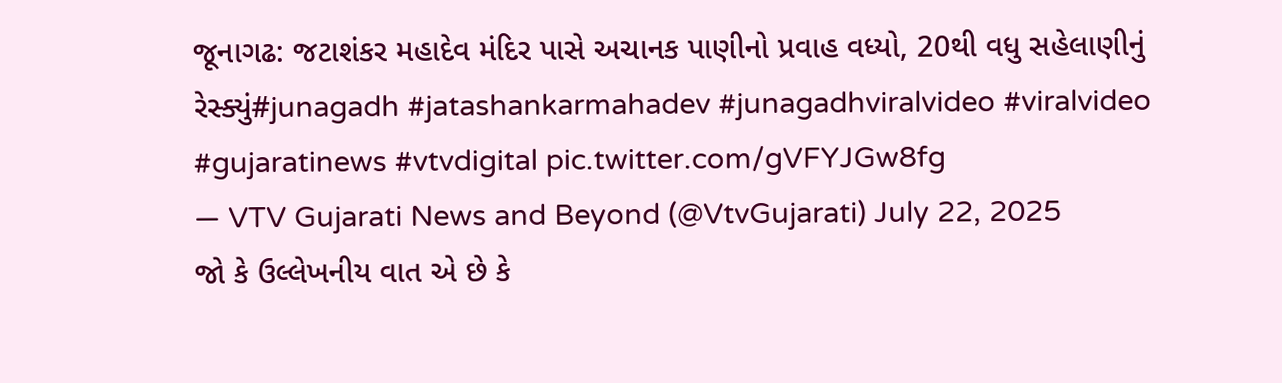જૂનાગઢ: જટાશંકર મહાદેવ મંદિર પાસે અચાનક પાણીનો પ્રવાહ વધ્યો, 20થી વધુ સહેલાણીનું રેસ્ક્યું#junagadh #jatashankarmahadev #junagadhviralvideo #viralvideo #gujaratinews #vtvdigital pic.twitter.com/gVFYJGw8fg
— VTV Gujarati News and Beyond (@VtvGujarati) July 22, 2025
જો કે ઉલ્લેખનીય વાત એ છે કે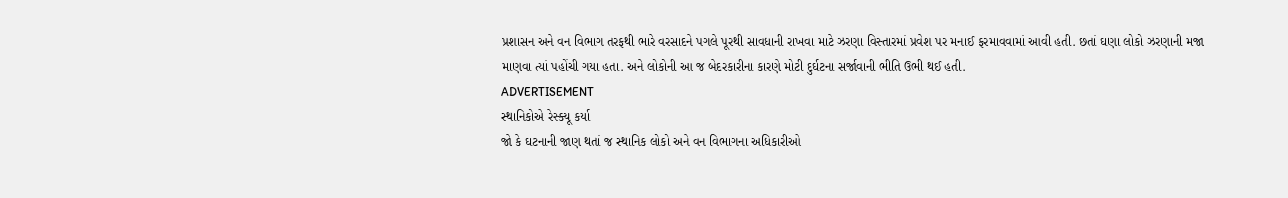પ્રશાસન અને વન વિભાગ તરફથી ભારે વરસાદને પગલે પૂરથી સાવધાની રાખવા માટે ઝરણા વિસ્તારમાં પ્રવેશ પર મનાઈ ફરમાવવામાં આવી હતી. છતાં ઘણા લોકો ઝરણાની મજા માણવા ત્યાં પહોંચી ગયા હતા. અને લોકોની આ જ બેદરકારીના કારણે મોટી દુર્ઘટના સર્જાવાની ભીતિ ઉભી થઈ હતી.
ADVERTISEMENT
સ્થાનિકોએ રેસ્ક્યૂ કર્યા
જો કે ઘટનાની જાણ થતાં જ સ્થાનિક લોકો અને વન વિભાગના અધિકારીઓ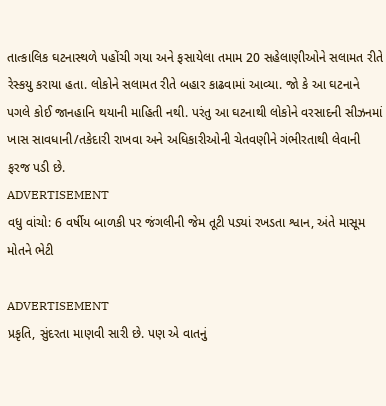તાત્કાલિક ઘટનાસ્થળે પહોંચી ગયા અને ફસાયેલા તમામ 20 સહેલાણીઓને સલામત રીતે રેસ્કયુ કરાયા હતા. લોકોને સલામત રીતે બહાર કાઢવામાં આવ્યા. જો કે આ ઘટનાને પગલે કોઈ જાનહાનિ થયાની માહિતી નથી. પરંતુ આ ઘટનાથી લોકોને વરસાદની સીઝનમાં ખાસ સાવધાની/તકેદારી રાખવા અને અધિકારીઓની ચેતવણીને ગંભીરતાથી લેવાની ફરજ પડી છે.
ADVERTISEMENT
વધુ વાંચો: 6 વર્ષીય બાળકી પર જંગલીની જેમ તૂટી પડ્યાં રખડતા શ્વાન, અંતે માસૂમ મોતને ભેટી

ADVERTISEMENT
પ્રકૃતિ, સુંદરતા માણવી સારી છે. પણ એ વાતનું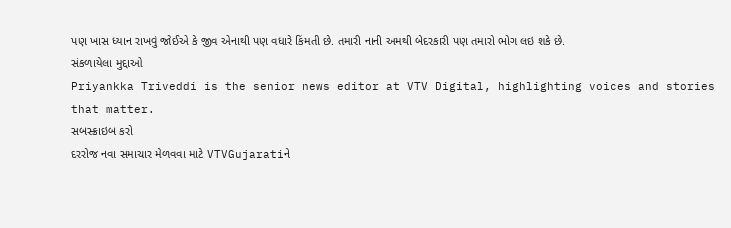પણ ખાસ ધ્યાન રાખવું જોઈએ કે જીવ એનાથી પણ વધારે કિંમતી છે. તમારી નાની અમથી બેદરકારી પણ તમારો ભોગ લઇ શકે છે.
સંકળાયેલા મુદ્દાઓ
Priyankka Triveddi is the senior news editor at VTV Digital, highlighting voices and stories that matter.
સબસ્ક્રાઇબ કરો
દરરોજ નવા સમાચાર મેળવવા માટે VTVGujaratiને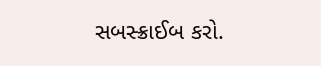સબસ્ક્રાઈબ કરો.